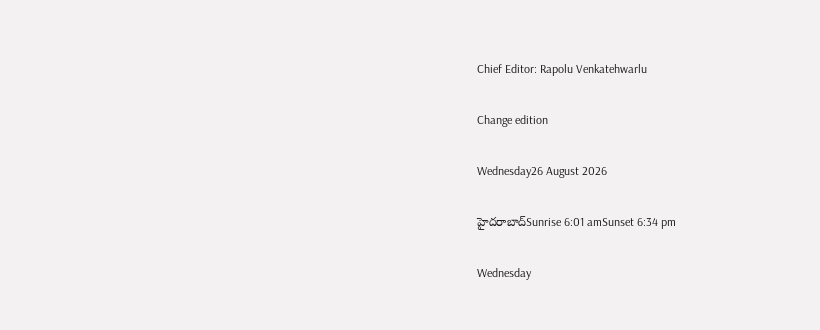Chief Editor: Rapolu Venkatehwarlu

Change edition

Wednesday26 August 2026

హైదరాబాద్Sunrise 6:01 amSunset 6:34 pm

Wednesday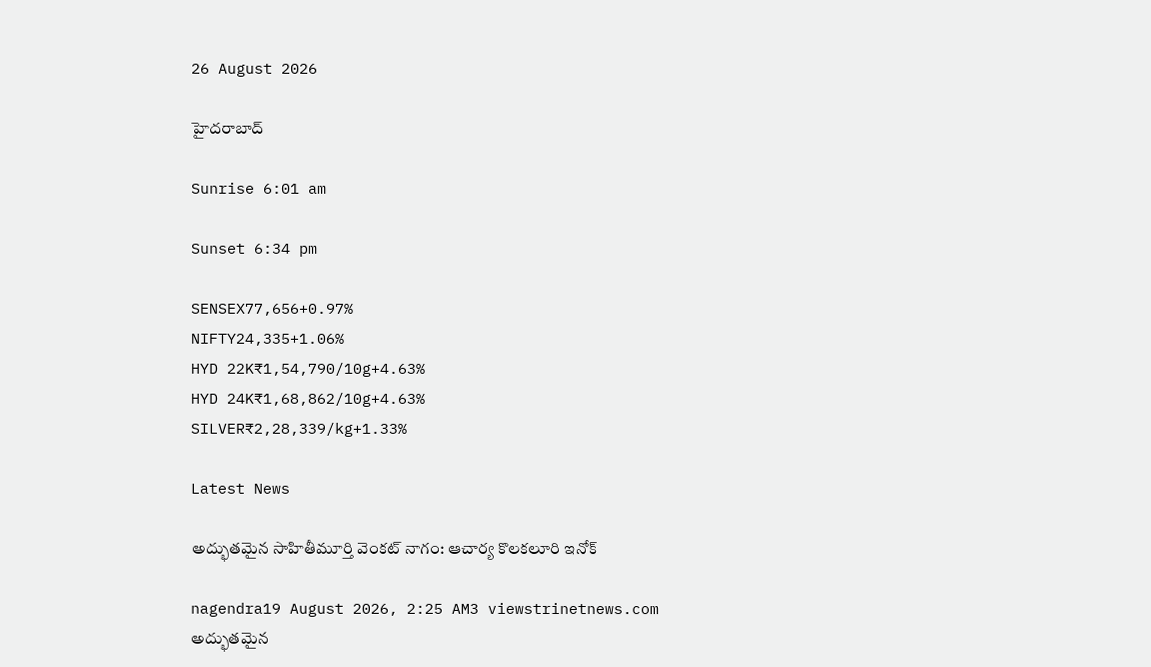26 August 2026

హైదరాబాద్

Sunrise 6:01 am

Sunset 6:34 pm

SENSEX77,656+0.97%
NIFTY24,335+1.06%
HYD 22K₹1,54,790/10g+4.63%
HYD 24K₹1,68,862/10g+4.63%
SILVER₹2,28,339/kg+1.33%

Latest News

అద్భుతమైన సాహితీమూర్తి వెంకట్ నాగం: ఆచార్య కొలకలూరి ఇనోక్

nagendra19 August 2026, 2:25 AM3 viewstrinetnews.com
అద్భుతమైన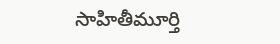సాహితీమూర్తి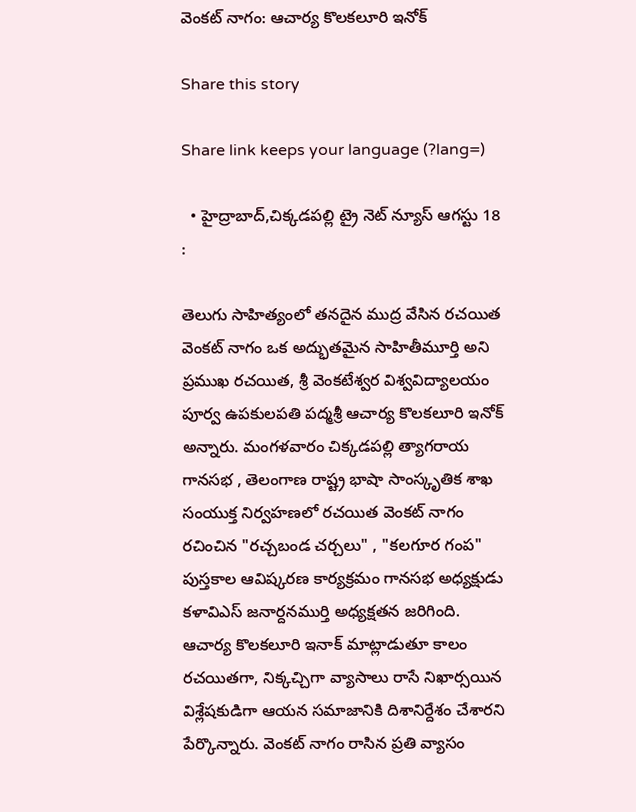వెంకట్ నాగం: ఆచార్య కొలకలూరి ఇనోక్

Share this story

Share link keeps your language (?lang=)

  • హైద్రాబాద్,చిక్కడపల్లి ట్రై నెట్ న్యూస్ ఆగస్టు 18 :

తెలుగు సాహిత్యంలో తనదైన ముద్ర వేసిన రచయిత వెంకట్ నాగం ఒక అద్భుతమైన సాహితీమూర్తి అని ప్రముఖ రచయిత, శ్రీ వెంకటేశ్వర విశ్వవిద్యాలయం పూర్వ ఉపకులపతి పద్మశ్రీ ఆచార్య కొలకలూరి ఇనోక్ అన్నారు. మంగళవారం చిక్కడపల్లి త్యాగరాయ గానసభ , తెలంగాణ రాష్ట్ర భాషా సాంస్కృతిక శాఖ సంయుక్త నిర్వహణలో రచయిత వెంకట్ నాగం రచించిన "రచ్చబండ చర్చలు" , "కలగూర గంప" పుస్తకాల ఆవిష్కరణ కార్యక్రమం గానసభ అధ్యక్షుడు కళావిఎస్ జనార్దనముర్తి అధ్యక్షతన జరిగింది. ఆచార్య కొలకలూరి ఇనాక్ మాట్లాడుతూ కాలం రచయితగా, నిక్కచ్చిగా వ్యాసాలు రాసే నిఖార్సయిన విశ్లేషకుడిగా ఆయన సమాజానికి దిశానిర్దేశం చేశారని పేర్కొన్నారు. వెంకట్ నాగం రాసిన ప్రతి వ్యాసం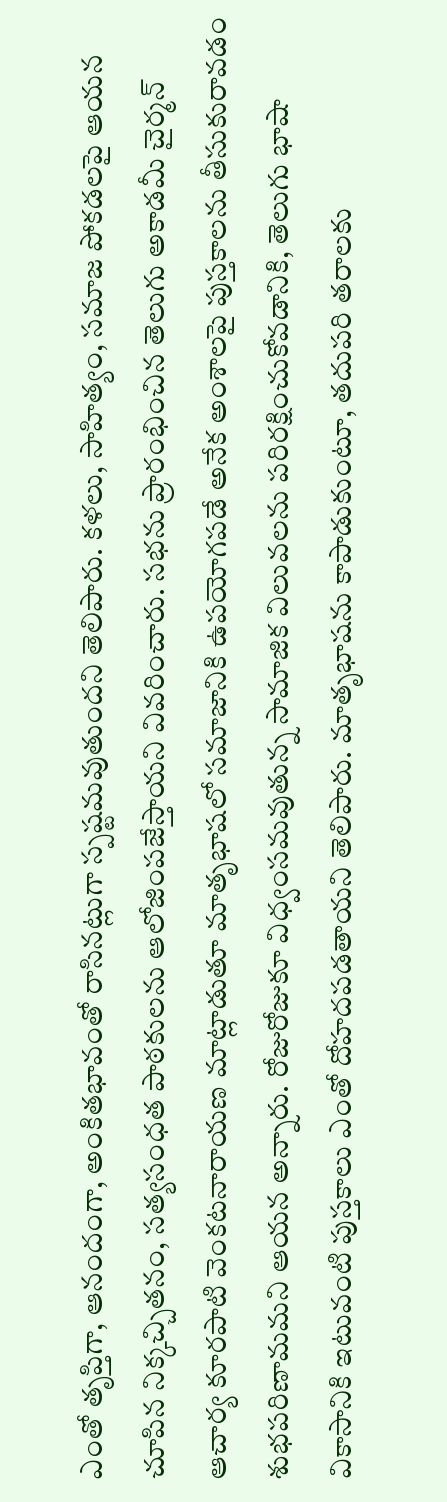ఎంతో తృప్తిగా, ఆనందంగా, అంకితభావంతో రాసినట్లుగా స్పష్టమవుతుందని తెలిపారు. కళలు, సాహిత్యం, సమాజ పోకడలపై ఆయన చూపిన నిక్కచ్చితనం, సత్యసంధత పాఠకులను ఆలోజింపజేస్తాయని వివరించారు. సభను ప్రారంభించిన తెలుగు అకాడమీ చైర్మన్ ఆచార్య కూరపాటి వెంకటనారాయణ మాట్లాడుతూ మాతృభాషలో సమాజానికి ఉపయోగపడే అనేక అంశాలపై పుస్తకాలను తీసుకురావడం శుభపరిణామమని ఆయన అన్నారు. రోజురోజుకూ విధ్వంసమవుతున్న సామాజిక విలువలను పరిరక్షించుకోవడానికి, తెలుగు భాషా వికాసానికి ఇటువంటి పుస్తకాలు ఎంతో దోహదపడతాయని తెలిపారు. మాతృభాషను కాపాడుకుంటూ, తదుపరి తరాలకు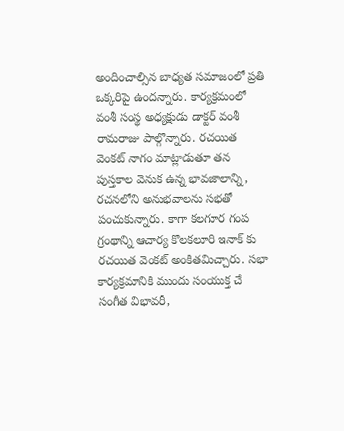అందించాల్సిన బాధ్యత సమాజంలో ప్రతి ఒక్కరిపై ఉందన్నారు. కార్యక్రమంలో వంశీ సంస్థ అధ్యక్షుడు డాక్టర్ వంశీ రామరాజు పాల్గొన్నారు. రచయిత వెంకట్ నాగం మాట్లాడుతూ తన పుస్తకాల వెనుక ఉన్న భావజాలాన్ని, రచనలోని అనుభవాలను సభతో పంచుకున్నారు. కాగా కలగూర గంప గ్రంథాన్ని ఆచార్య కొలకలూరి ఇనాక్ కు రచయిత వెంకట్ అంకితమిచ్చారు. సభా కార్యక్రమానికి ముందు సంయుక్త చే సంగీత విభావరీ,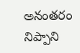అనంతరం నిప్పాని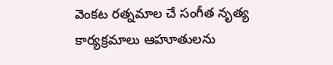వెంకట రత్నమాల చే సంగీత నృత్య కార్యక్రమాలు ఆహూతులను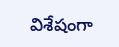విశేషంగా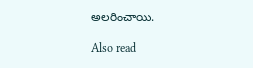అలరించాయి.

Also read